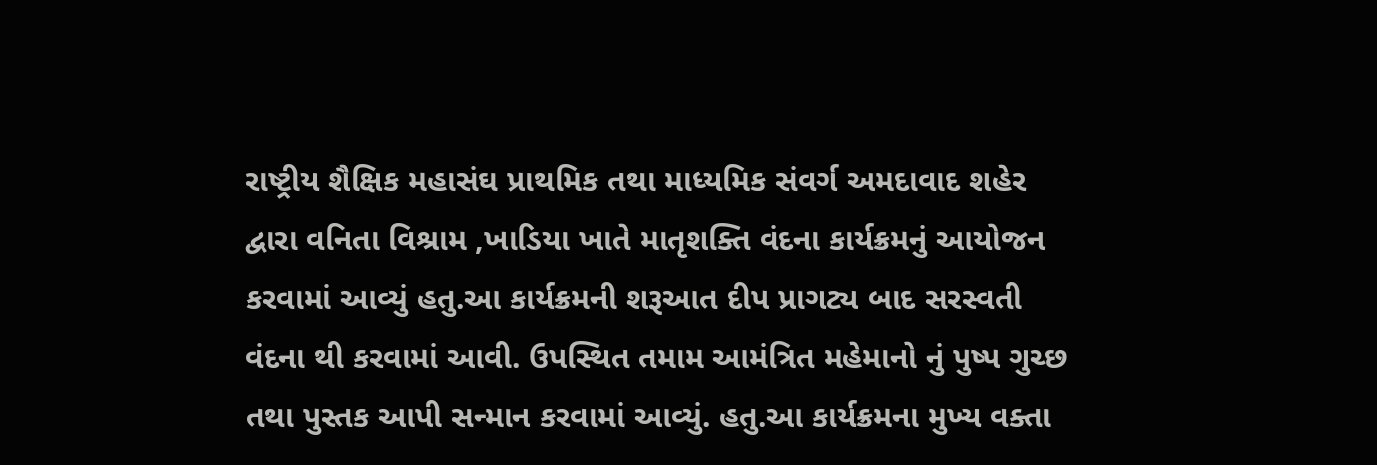રાષ્ટ્રીય શૈક્ષિક મહાસંઘ પ્રાથમિક તથા માધ્યમિક સંવર્ગ અમદાવાદ શહેર દ્વારા વનિતા વિશ્રામ ,ખાડિયા ખાતે માતૃશક્તિ વંદના કાર્યક્રમનું આયોજન કરવામાં આવ્યું હતુ.આ કાર્યક્રમની શરૂઆત દીપ પ્રાગટ્ય બાદ સરસ્વતી વંદના થી કરવામાં આવી. ઉપસ્થિત તમામ આમંત્રિત મહેમાનો નું પુષ્પ ગુચ્છ તથા પુસ્તક આપી સન્માન કરવામાં આવ્યું. હતુ.આ કાર્યક્રમના મુખ્ય વક્તા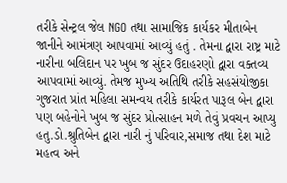તરીકે સેન્ટ્રલ જેલ NGO તથા સામાજિક કાર્યકર મીતાબેન જાનીને આમંત્રણ આપવામાં આવ્યું હતું . તેમના દ્વારા રાષ્ટ્ર માટે નારીના બલિદાન પર ખુબ જ સુંદર ઉદાહરણો દ્વારા વક્તવ્ય આપવામાં આવ્યું. તેમજ મુખ્ય અતિથિ તરીકે સહસંયોજીકા ગુજરાત પ્રાંત મહિલા સમન્વય તરીકે કાર્યરત પારૂલ બેન દ્વારા પણ બહેનોને ખુબ જ સુંદર પ્રોત્સાહન મળે તેવું પ્રવચન આપ્યુ હતુ.ડો.શ્રુતિબેન દ્વારા નારી નું પરિવાર,સમાજ તથા દેશ માટે મહત્વ અને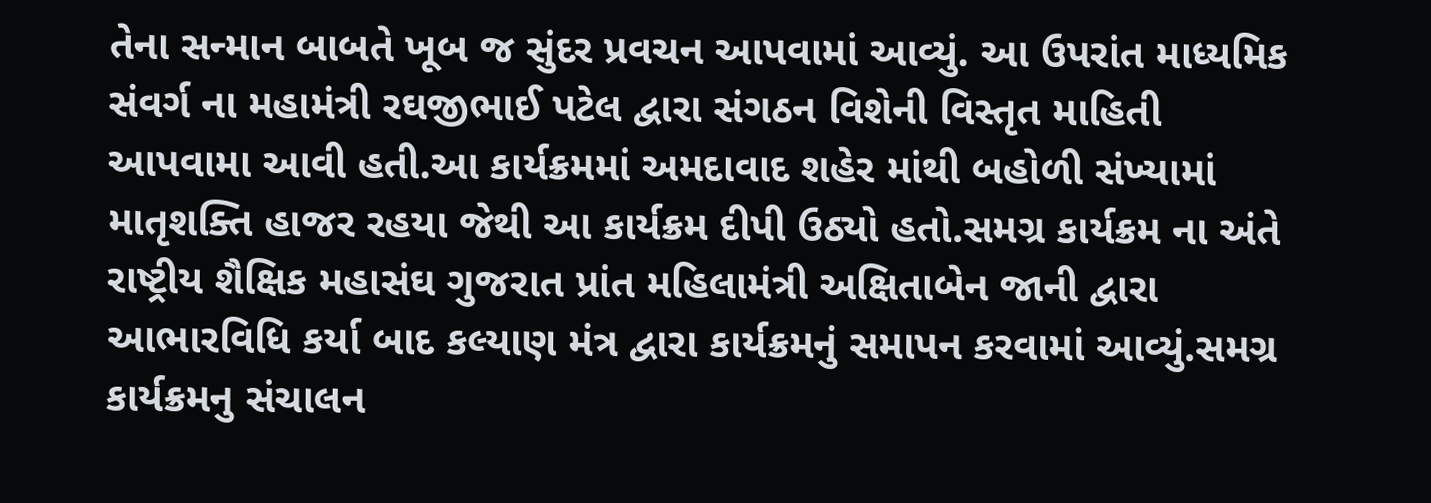તેના સન્માન બાબતે ખૂબ જ સુંદર પ્રવચન આપવામાં આવ્યું. આ ઉપરાંત માધ્યમિક સંવર્ગ ના મહામંત્રી રઘજીભાઈ પટેલ દ્વારા સંગઠન વિશેની વિસ્તૃત માહિતી આપવામા આવી હતી.આ કાર્યક્રમમાં અમદાવાદ શહેર માંથી બહોળી સંખ્યામાં માતૃશક્તિ હાજર રહયા જેથી આ કાર્યક્રમ દીપી ઉઠ્યો હતો.સમગ્ર કાર્યક્રમ ના અંતે રાષ્ટ્રીય શૈક્ષિક મહાસંઘ ગુજરાત પ્રાંત મહિલામંત્રી અક્ષિતાબેન જાની દ્વારા આભારવિધિ કર્યા બાદ કલ્યાણ મંત્ર દ્વારા કાર્યક્રમનું સમાપન કરવામાં આવ્યું.સમગ્ર કાર્યક્રમનુ સંચાલન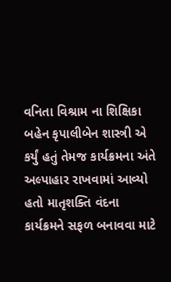વનિતા વિશ્રામ ના શિક્ષિકા બહેન કૃપાલીબેન શાસ્ત્રી એ કર્યું હતું તેમજ કાર્યક્રમના અંતે અલ્પાહાર રાખવામાં આવ્યો હતો માતૃશક્તિ વંદના કાર્યક્રમને સફળ બનાવવા માટે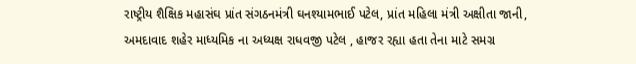રાષ્ટ્રીય શૈક્ષિક મહાસંઘ પ્રાંત સંગઠનમંત્રી ઘનશ્યામભાઈ પટેલ, પ્રાંત મહિલા મંત્રી અક્ષીતા જાની, અમદાવાદ શહેર માધ્યમિક ના અધ્યક્ષ રાધવજી પટેલ , હાજર રહ્યા હતા તેના માટે સમગ્ર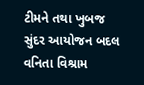ટીમને તથા ખુબજ સુંદર આયોજન બદલ વનિતા વિશ્રામ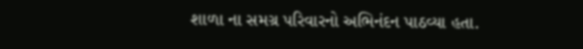શાળા ના સમગ્ર પરિવારનો અભિનંદન પાઠવ્યા હતા.